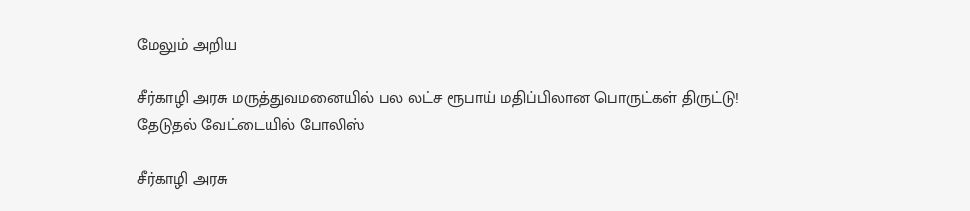மேலும் அறிய

சீர்காழி அரசு மருத்துவமனையில் பல லட்ச ரூபாய் மதிப்பிலான பொருட்கள் திருட்டு! தேடுதல் வேட்டையில் போலிஸ்

சீர்காழி அரசு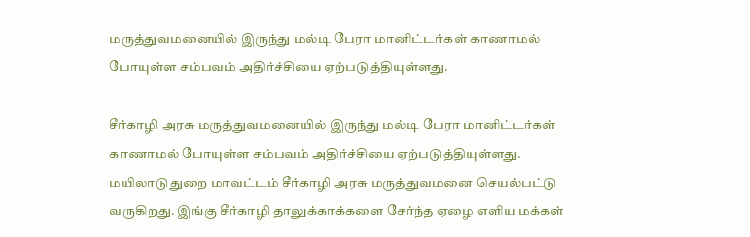மருத்துவமனையில் இருந்து மல்டி பேரா மானிட்டர்கள் காணாமல் போயுள்ள சம்பவம் அதிர்ச்சியை ஏற்படுத்தியுள்ளது.

சீர்காழி அரசு மருத்துவமனையில் இருந்து மல்டி பேரா மானிட்டர்கள் காணாமல் போயுள்ள சம்பவம் அதிர்ச்சியை ஏற்படுத்தியுள்ளது. மயிலாடுதுறை மாவட்டம் சீர்காழி அரசு மருத்துவமனை செயல்பட்டு வருகிறது. இங்கு சீர்காழி தாலுக்காக்களை சேர்ந்த ஏழை எளிய மக்கள்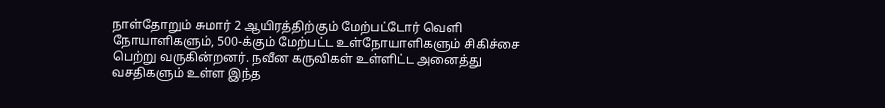நாள்தோறும் சுமார் 2 ஆயிரத்திற்கும் மேற்பட்டோர் வெளி நோயாளிகளும், 500-க்கும் மேற்பட்ட உள்நோயாளிகளும் சிகிச்சை பெற்று வருகின்றனர். நவீன கருவிகள் உள்ளிட்ட அனைத்து வசதிகளும் உள்ள இந்த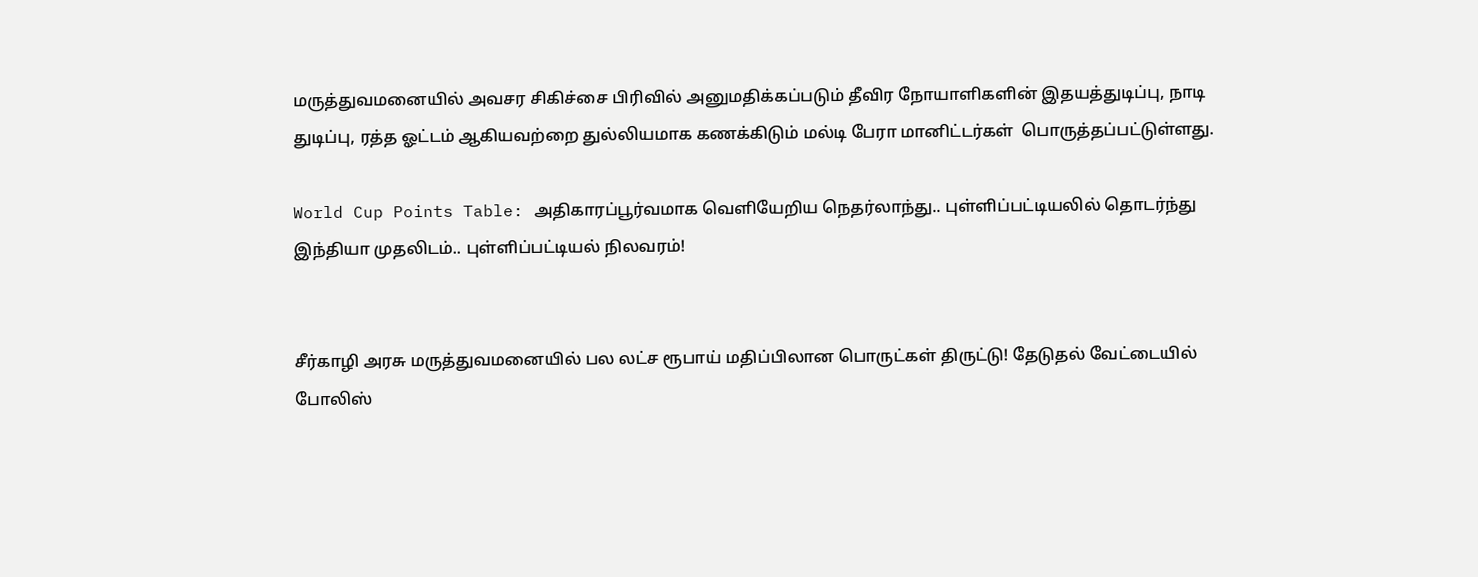மருத்துவமனையில் அவசர சிகிச்சை பிரிவில் அனுமதிக்கப்படும் தீவிர நோயாளிகளின் இதயத்துடிப்பு, நாடி துடிப்பு, ரத்த ஓட்டம் ஆகியவற்றை துல்லியமாக கணக்கிடும் மல்டி பேரா மானிட்டர்கள்  பொருத்தப்பட்டுள்ளது.

World Cup Points Table: அதிகாரப்பூர்வமாக வெளியேறிய நெதர்லாந்து.. புள்ளிப்பட்டியலில் தொடர்ந்து இந்தியா முதலிடம்.. புள்ளிப்பட்டியல் நிலவரம்!


சீர்காழி அரசு மருத்துவமனையில் பல லட்ச ரூபாய் மதிப்பிலான பொருட்கள் திருட்டு! தேடுதல் வேட்டையில் போலிஸ்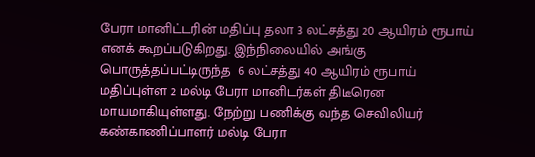பேரா மானிட்டரின் மதிப்பு தலா 3 லட்சத்து 20 ஆயிரம் ரூபாய் எனக் கூறப்படுகிறது. இந்நிலையில் அங்கு பொருத்தப்பட்டிருந்த  6 லட்சத்து 40 ஆயிரம் ரூபாய் மதிப்புள்ள 2 மல்டி பேரா மானிடர்கள் திடீரென மாயமாகியுள்ளது. நேற்று பணிக்கு வந்த செவிலியர் கண்காணிப்பாளர் மல்டி பேரா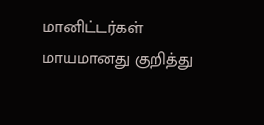மானிட்டர்கள் மாயமானது குறித்து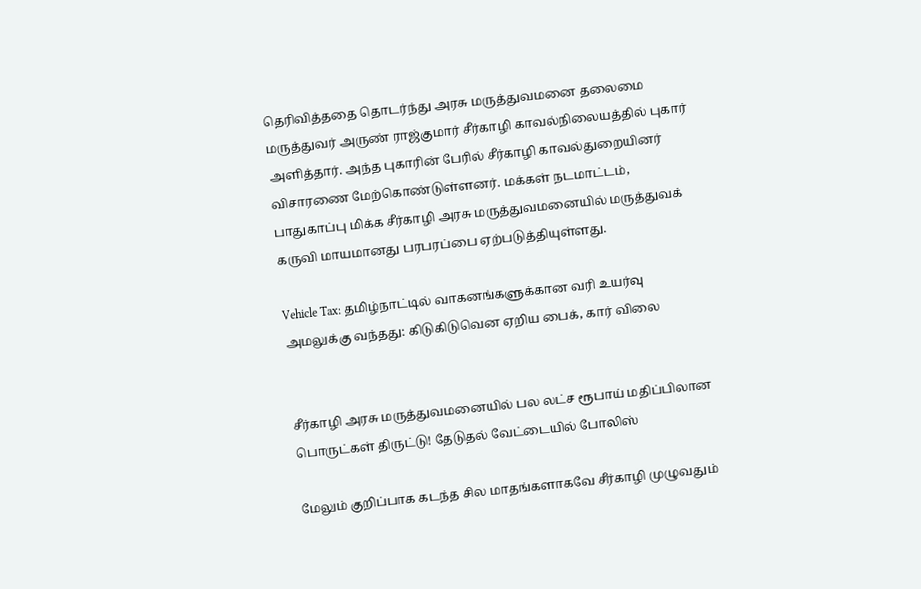தெரிவித்ததை தொடர்ந்து அரசு மருத்துவமனை தலைமை மருத்துவர் அருண் ராஜ்குமார் சீர்காழி காவல்நிலையத்தில் புகார் அளித்தார். அந்த புகாரின் பேரில் சீர்காழி காவல்துறையினர் விசாரணை மேற்கொண்டுள்ளனர். மக்கள் நடமாட்டம், பாதுகாப்பு மிக்க சீர்காழி அரசு மருத்துவமனையில் மருத்துவக் கருவி மாயமானது பரபரப்பை ஏற்படுத்தியுள்ளது.

Vehicle Tax: தமிழ்நாட்டில் வாகனங்களுக்கான வரி உயர்வு அமலுக்கு வந்தது: கிடுகிடுவென ஏறிய பைக், கார் விலை


சீர்காழி அரசு மருத்துவமனையில் பல லட்ச ரூபாய் மதிப்பிலான பொருட்கள் திருட்டு! தேடுதல் வேட்டையில் போலிஸ்

மேலும் குறிப்பாக கடந்த சில மாதங்களாகவே சீர்காழி முழுவதும்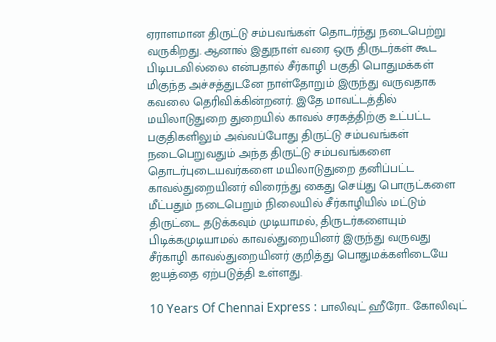ஏராளமான திருட்டு சம்பவங்கள் தொடர்ந்து நடைபெற்று வருகிறது. ஆனால் இதுநாள் வரை ஒரு திருடர்கள் கூட பிடிபடவில்லை என்பதால் சீர்காழி பகுதி பொதுமக்கள் மிகுந்த அச்சத்துடனே நாள்தோறும் இருந்து வருவதாக கவலை தெரிவிக்கின்றனர். இதே மாவட்டத்தில் மயிலாடுதுறை துறையில் காவல் சரகத்திற்கு உட்பட்ட பகுதிகளிலும் அவ்வப்போது திருட்டு சம்பவங்கள் நடைபெறுவதும் அந்த திருட்டு சம்பவங்களை தொடர்புடையவர்களை மயிலாடுதுறை தனிப்பட்ட காவல்துறையினர் விரைந்து கைது செய்து பொருட்களை மீட்பதும் நடைபெறும் நிலையில் சீர்காழியில் மட்டும் திருட்டை தடுக்கவும் முடியாமல், திருடர்களையும் பிடிக்கமுடியாமல் காவல்துறையினர் இருந்து வருவது சீர்காழி காவல்துறையினர் குறித்து பொதுமக்களிடையே ஐயத்தை ஏற்படுத்தி உள்ளது.

10 Years Of Chennai Express : பாலிவுட் ஹீரோ.. கோலிவுட்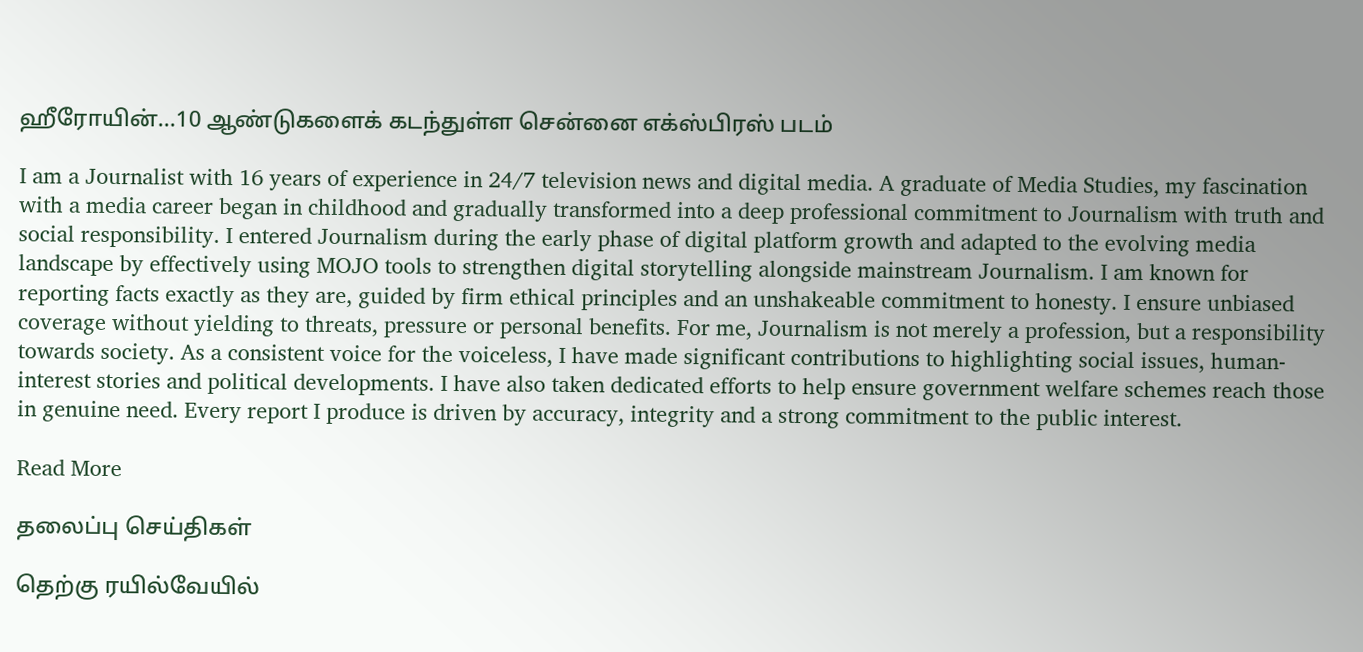ஹீரோயின்...10 ஆண்டுகளைக் கடந்துள்ள சென்னை எக்ஸ்பிரஸ் படம்

I am a Journalist with 16 years of experience in 24/7 television news and digital media. A graduate of Media Studies, my fascination with a media career began in childhood and gradually transformed into a deep professional commitment to Journalism with truth and social responsibility. I entered Journalism during the early phase of digital platform growth and adapted to the evolving media landscape by effectively using MOJO tools to strengthen digital storytelling alongside mainstream Journalism. I am known for reporting facts exactly as they are, guided by firm ethical principles and an unshakeable commitment to honesty. I ensure unbiased coverage without yielding to threats, pressure or personal benefits. For me, Journalism is not merely a profession, but a responsibility towards society. As a consistent voice for the voiceless, I have made significant contributions to highlighting social issues, human-interest stories and political developments. I have also taken dedicated efforts to help ensure government welfare schemes reach those in genuine need. Every report I produce is driven by accuracy, integrity and a strong commitment to the public interest.

Read More

தலைப்பு செய்திகள்

தெற்கு ரயில்வேயில்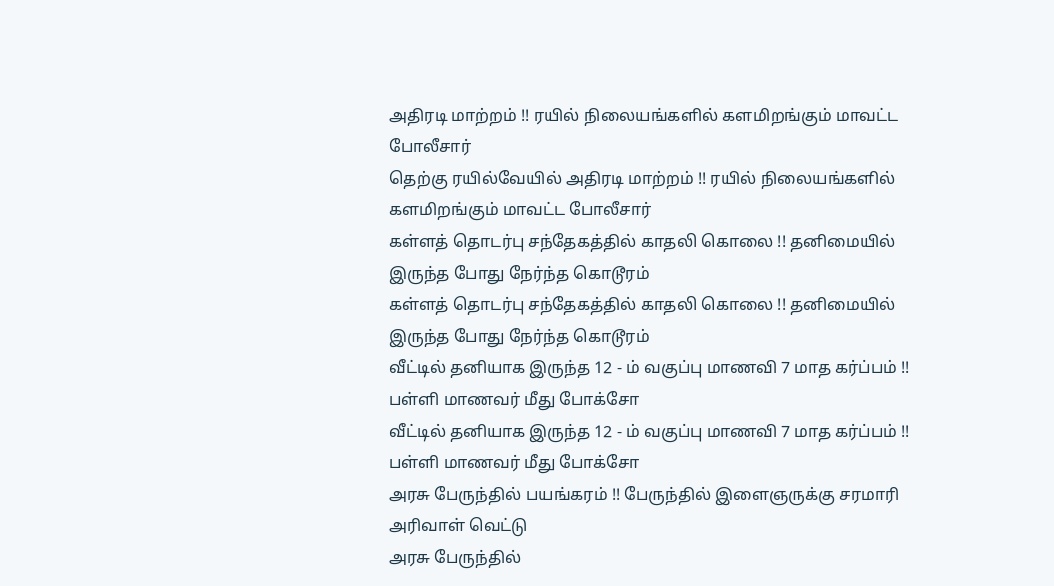அதிரடி மாற்றம் !! ரயில் நிலையங்களில் களமிறங்கும் மாவட்ட போலீசார்
தெற்கு ரயில்வேயில் அதிரடி மாற்றம் !! ரயில் நிலையங்களில் களமிறங்கும் மாவட்ட போலீசார்
கள்ளத் தொடர்பு சந்தேகத்தில் காதலி கொலை !! தனிமையில் இருந்த போது நேர்ந்த கொடூரம்
கள்ளத் தொடர்பு சந்தேகத்தில் காதலி கொலை !! தனிமையில் இருந்த போது நேர்ந்த கொடூரம்
வீட்டில் தனியாக இருந்த 12 - ம் வகுப்பு மாணவி 7 மாத கர்ப்பம் !! பள்ளி மாணவர் மீது போக்சோ
வீட்டில் தனியாக இருந்த 12 - ம் வகுப்பு மாணவி 7 மாத கர்ப்பம் !! பள்ளி மாணவர் மீது போக்சோ
அரசு பேருந்தில் பயங்கரம் !! பேருந்தில் இளைஞருக்கு சரமாரி அரிவாள் வெட்டு
அரசு பேருந்தில்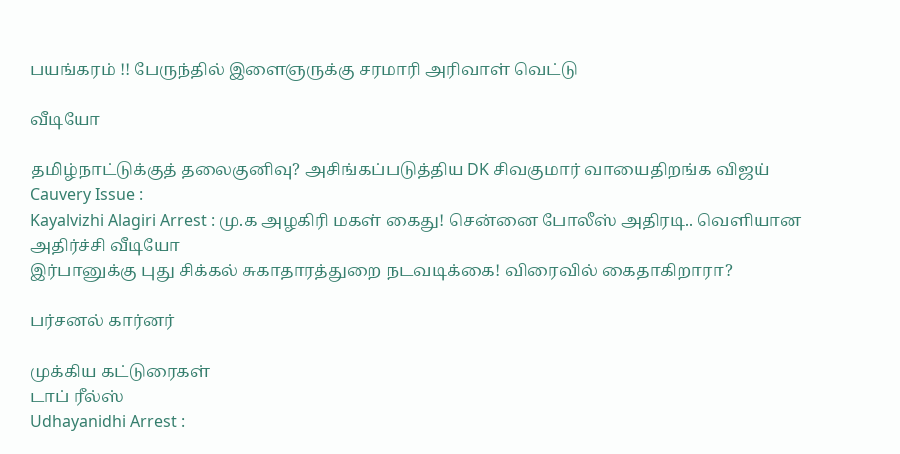பயங்கரம் !! பேருந்தில் இளைஞருக்கு சரமாரி அரிவாள் வெட்டு

வீடியோ

தமிழ்நாட்டுக்குத் தலைகுனிவு? அசிங்கப்படுத்திய DK சிவகுமார் வாயைதிறங்க விஜய்
Cauvery Issue :
Kayalvizhi Alagiri Arrest : மு.க அழகிரி மகள் கைது! சென்னை போலீஸ் அதிரடி.. வெளியான அதிர்ச்சி வீடியோ
இர்பானுக்கு புது சிக்கல் சுகாதாரத்துறை நடவடிக்கை! விரைவில் கைதாகிறாரா?

பர்சனல் கார்னர்

முக்கிய கட்டுரைகள்
டாப் ரீல்ஸ்
Udhayanidhi Arrest :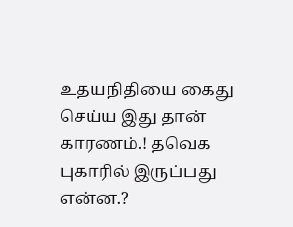உதயநிதியை கைது செய்ய இது தான் காரணம்.! தவெக புகாரில் இருப்பது என்ன.?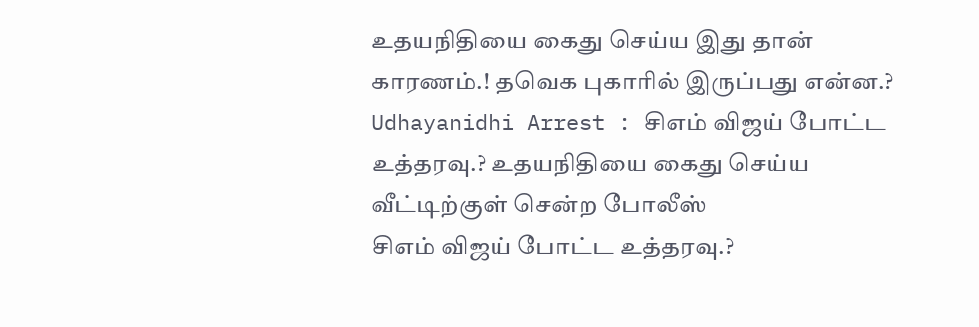உதயநிதியை கைது செய்ய இது தான் காரணம்.! தவெக புகாரில் இருப்பது என்ன.?
Udhayanidhi Arrest : சிஎம் விஜய் போட்ட உத்தரவு.? உதயநிதியை கைது செய்ய வீட்டிற்குள் சென்ற போலீஸ்
சிஎம் விஜய் போட்ட உத்தரவு.?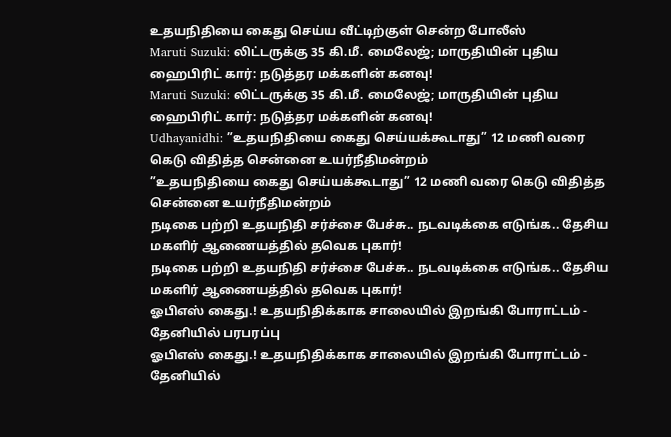உதயநிதியை கைது செய்ய வீட்டிற்குள் சென்ற போலீஸ்
Maruti Suzuki: லிட்டருக்கு 35 கி.மீ. மைலேஜ்; மாருதியின் புதிய ஹைபிரிட் கார்: நடுத்தர மக்களின் கனவு!
Maruti Suzuki: லிட்டருக்கு 35 கி.மீ. மைலேஜ்; மாருதியின் புதிய ஹைபிரிட் கார்: நடுத்தர மக்களின் கனவு!
Udhayanidhi: ”உதயநிதியை கைது செய்யக்கூடாது” 12 மணி வரை கெடு விதித்த சென்னை உயர்நீதிமன்றம்
”உதயநிதியை கைது செய்யக்கூடாது” 12 மணி வரை கெடு விதித்த சென்னை உயர்நீதிமன்றம்
நடிகை பற்றி உதயநிதி சர்ச்சை பேச்சு.. நடவடிக்கை எடுங்க.. தேசிய மகளிர் ஆணையத்தில் தவெக புகார்!
நடிகை பற்றி உதயநிதி சர்ச்சை பேச்சு.. நடவடிக்கை எடுங்க.. தேசிய மகளிர் ஆணையத்தில் தவெக புகார்!
ஓபிஎஸ் கைது.! உதயநிதிக்காக சாலையில் இறங்கி போராட்டம் - தேனியில் பரபரப்பு
ஓபிஎஸ் கைது.! உதயநிதிக்காக சாலையில் இறங்கி போராட்டம் - தேனியில்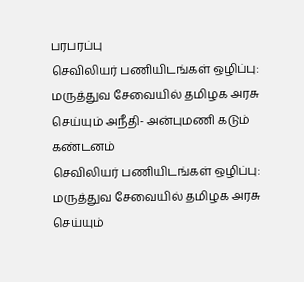பரபரப்பு
செவிலியர் பணியிடங்கள் ஒழிப்பு: மருத்துவ சேவையில் தமிழக அரசு செய்யும் அநீதி- அன்புமணி கடும் கண்டனம்
செவிலியர் பணியிடங்கள் ஒழிப்பு: மருத்துவ சேவையில் தமிழக அரசு செய்யும்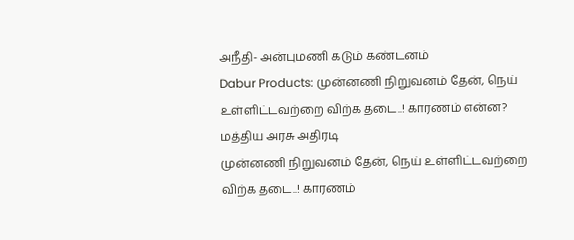அநீதி- அன்புமணி கடும் கண்டனம்
Dabur Products: முன்னணி நிறுவனம் தேன், நெய் உள்ளிட்டவற்றை விற்க தடை..! காரணம் என்ன? மத்திய அரசு அதிரடி
முன்னணி நிறுவனம் தேன், நெய் உள்ளிட்டவற்றை விற்க தடை..! காரணம்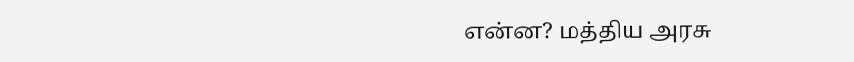என்ன? மத்திய அரசு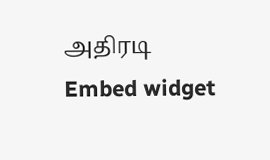அதிரடி
Embed widget